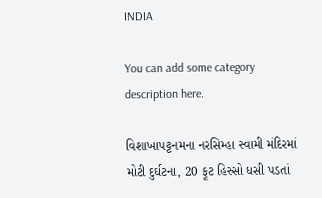INDIA

You can add some category description here.

વિશાખાપટ્ટનમના નરસિમ્હા સ્વામી મંદિરમાં મોટી દુર્ઘટના, 20 ફૂટ હિસ્સો ધસી પડતાં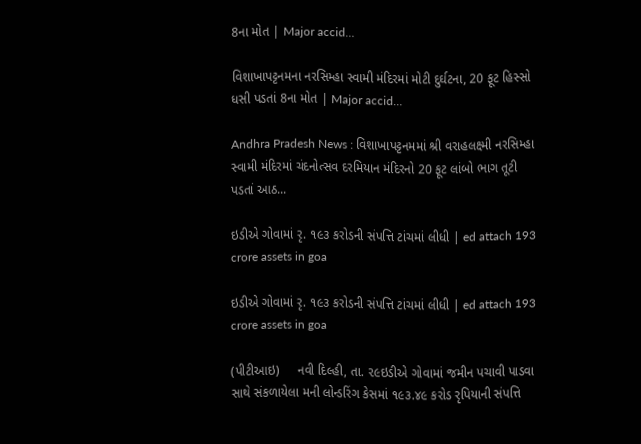8ના મોત | Major accid…

વિશાખાપટ્ટનમના નરસિમ્હા સ્વામી મંદિરમાં મોટી દુર્ઘટના, 20 ફૂટ હિસ્સો ધસી પડતાં 8ના મોત | Major accid…

Andhra Pradesh News : વિશાખાપટ્ટનમમાં શ્રી વરાહલક્ષ્મી નરસિમ્હા સ્વામી મંદિરમાં ચંદનોત્સવ દરમિયાન મંદિરનો 20 ફૂટ લાંબો ભાગ તૂટી પડતાં આઠ...

ઇડીએ ગોવામાં રૃ. ૧૯૩ કરોડની સંપત્તિ ટાંચમાં લીધી | ed attach 193 crore assets in goa

ઇડીએ ગોવામાં રૃ. ૧૯૩ કરોડની સંપત્તિ ટાંચમાં લીધી | ed attach 193 crore assets in goa

(પીટીઆઇ)     નવી દિલ્હી, તા. ૨૯ઇડીએ ગોવામાં જમીન પચાવી પાડવા સાથે સંકળાયેલા મની લોન્ડરિંગ કેસમાં ૧૯૩.૪૯ કરોડ રૃપિયાની સંપત્તિ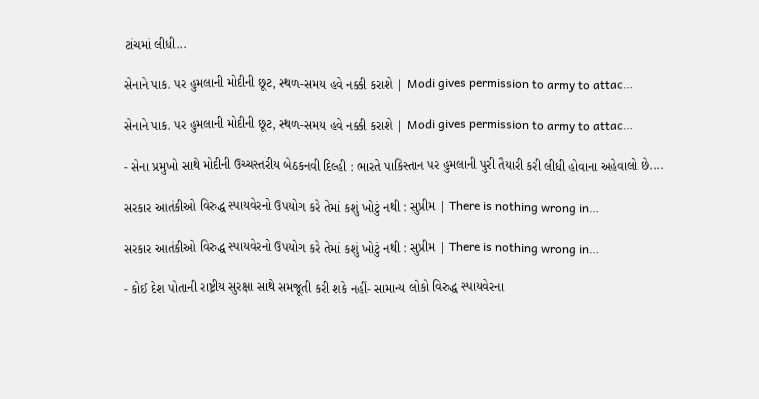ટાંચમાં લીધી...

સેનાને પાક. પર હુમલાની મોદીની છૂટ, સ્થળ-સમય હવે નક્કી કરાશે | Modi gives permission to army to attac…

સેનાને પાક. પર હુમલાની મોદીની છૂટ, સ્થળ-સમય હવે નક્કી કરાશે | Modi gives permission to army to attac…

- સેના પ્રમુખો સાથે મોદીની ઉચ્ચસ્તરીય બેઠકનવી દિલ્હી : ભારતે પાકિસ્તાન પર હુમલાની પુરી તૈયારી કરી લીધી હોવાના અહેવાલો છે....

સરકાર આતંકીઓ વિરુદ્ધ સ્પાયવેરનો ઉપયોગ કરે તેમાં કશું ખોટું નથી : સુપ્રીમ | There is nothing wrong in…

સરકાર આતંકીઓ વિરુદ્ધ સ્પાયવેરનો ઉપયોગ કરે તેમાં કશું ખોટું નથી : સુપ્રીમ | There is nothing wrong in…

- કોઈ દેશ પોતાની રાષ્ટ્રીય સુરક્ષા સાથે સમજૂતી કરી શકે નહીં- સામાન્ય લોકો વિરુદ્ધ સ્પાયવેરના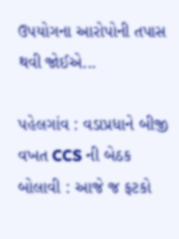ઉપયોગના આરોપોની તપાસ થવી જોઈએ...

પહેલગાંવ : વડાપ્રધાને બીજી વખત CCS ની બેઠક બોલાવી : આજે જ ફટકો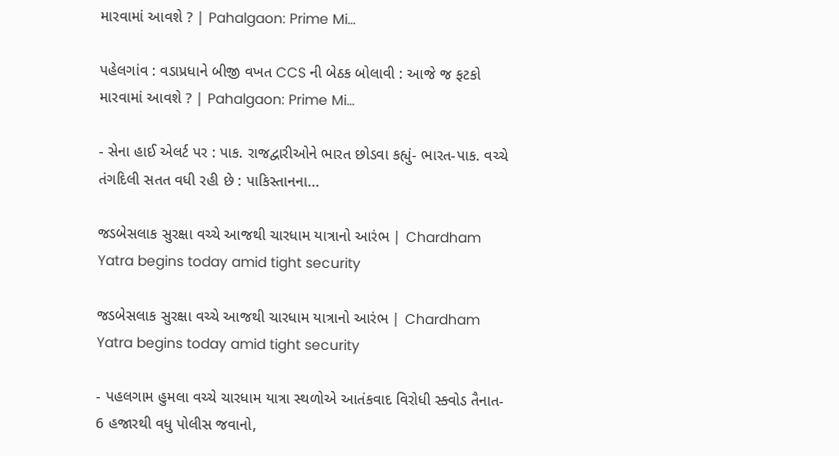મારવામાં આવશે ? | Pahalgaon: Prime Mi…

પહેલગાંવ : વડાપ્રધાને બીજી વખત CCS ની બેઠક બોલાવી : આજે જ ફટકો મારવામાં આવશે ? | Pahalgaon: Prime Mi…

- સેના હાઈ એલર્ટ પર : પાક. રાજદ્વારીઓને ભારત છોડવા કહ્યું- ભારત-પાક. વચ્ચે તંગદિલી સતત વધી રહી છે : પાકિસ્તાનના...

જડબેસલાક સુરક્ષા વચ્ચે આજથી ચારધામ યાત્રાનો આરંભ | Chardham Yatra begins today amid tight security

જડબેસલાક સુરક્ષા વચ્ચે આજથી ચારધામ યાત્રાનો આરંભ | Chardham Yatra begins today amid tight security

- પહલગામ હુમલા વચ્ચે ચારધામ યાત્રા સ્થળોએ આતંકવાદ વિરોધી સ્ક્વોડ તૈનાત- 6 હજારથી વધુ પોલીસ જવાનો,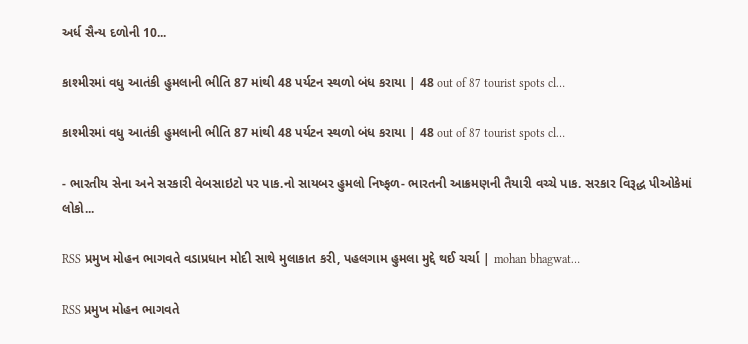અર્ધ સૈન્ય દળોની 10...

કાશ્મીરમાં વધુ આતંકી હુમલાની ભીતિ 87 માંથી 48 પર્યટન સ્થળો બંધ કરાયા | 48 out of 87 tourist spots cl…

કાશ્મીરમાં વધુ આતંકી હુમલાની ભીતિ 87 માંથી 48 પર્યટન સ્થળો બંધ કરાયા | 48 out of 87 tourist spots cl…

- ભારતીય સેના અને સરકારી વેબસાઇટો પર પાક.નો સાયબર હુમલો નિષ્ફળ- ભારતની આક્રમણની તૈયારી વચ્ચે પાક. સરકાર વિરૂદ્ધ પીઓકેમાં લોકો...

RSS પ્રમુખ મોહન ભાગવતે વડાપ્રધાન મોદી સાથે મુલાકાત કરી, પહલગામ હુમલા મુદ્દે થઈ ચર્ચા | mohan bhagwat…

RSS પ્રમુખ મોહન ભાગવતે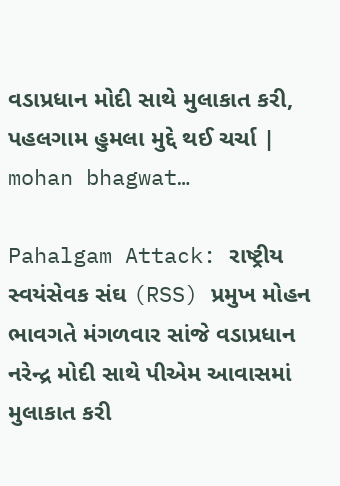વડાપ્રધાન મોદી સાથે મુલાકાત કરી, પહલગામ હુમલા મુદ્દે થઈ ચર્ચા | mohan bhagwat…

Pahalgam Attack: રાષ્ટ્રીય સ્વયંસેવક સંઘ (RSS) પ્રમુખ મોહન ભાવગતે મંગળવાર સાંજે વડાપ્રધાન નરેન્દ્ર મોદી સાથે પીએમ આવાસમાં મુલાકાત કરી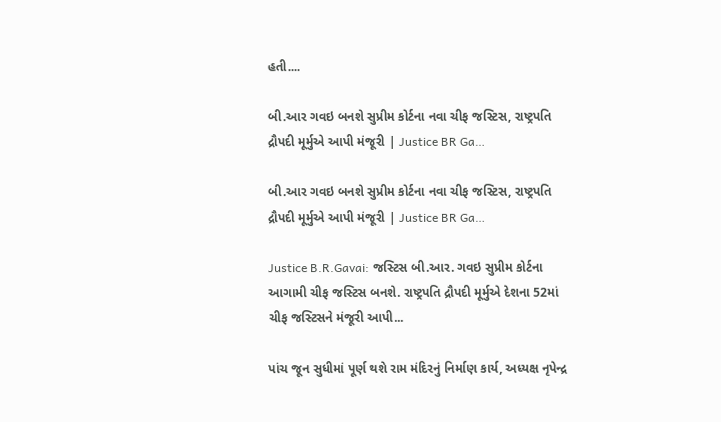હતી....

બી.આર ગવઇ બનશે સુપ્રીમ કોર્ટના નવા ચીફ જસ્ટિસ, રાષ્ટ્રપતિ દ્રૌપદી મૂર્મુએ આપી મંજૂરી | Justice BR Ga…

બી.આર ગવઇ બનશે સુપ્રીમ કોર્ટના નવા ચીફ જસ્ટિસ, રાષ્ટ્રપતિ દ્રૌપદી મૂર્મુએ આપી મંજૂરી | Justice BR Ga…

Justice B.R.Gavai: જસ્ટિસ બી.આર. ગવઇ સુપ્રીમ કોર્ટના આગામી ચીફ જસ્ટિસ બનશે. રાષ્ટ્રપતિ દ્રૌપદી મૂર્મુએ દેશના 52માં ચીફ જસ્ટિસને મંજૂરી આપી...

પાંચ જૂન સુધીમાં પૂર્ણ થશે રામ મંદિરનું નિર્માણ કાર્ય, અધ્યક્ષ નૃપેન્દ્ર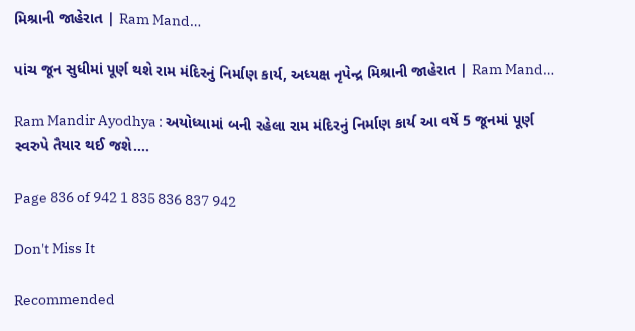મિશ્રાની જાહેરાત | Ram Mand…

પાંચ જૂન સુધીમાં પૂર્ણ થશે રામ મંદિરનું નિર્માણ કાર્ય, અધ્યક્ષ નૃપેન્દ્ર મિશ્રાની જાહેરાત | Ram Mand…

Ram Mandir Ayodhya : અયોધ્યામાં બની રહેલા રામ મંદિરનું નિર્માણ કાર્ય આ વર્ષે 5 જૂનમાં પૂર્ણ સ્વરુપે તૈયાર થઈ જશે....

Page 836 of 942 1 835 836 837 942

Don't Miss It

Recommended